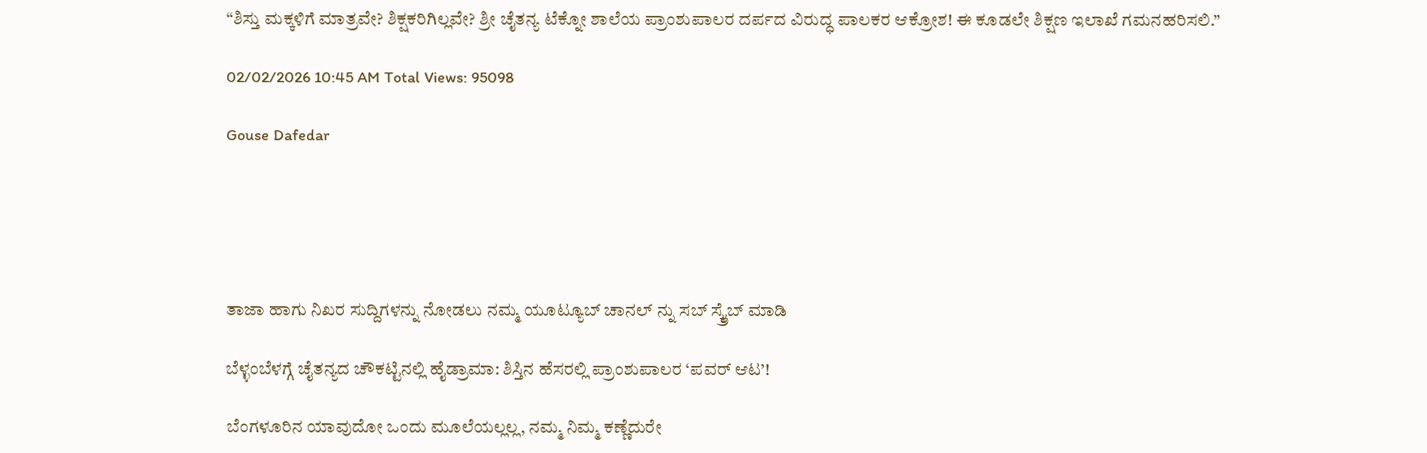“ಶಿಸ್ತು ಮಕ್ಕಳಿಗೆ ಮಾತ್ರವೇ? ಶಿಕ್ಷಕರಿಗಿಲ್ಲವೇ? ಶ್ರೀ ಚೈತನ್ಯ ಟೆಕ್ನೋ ಶಾಲೆಯ ಪ್ರಾಂಶುಪಾಲರ ದರ್ಪದ ವಿರುದ್ಧ ಪಾಲಕರ ಆಕ್ರೋಶ! ಈ ಕೂಡಲೇ ಶಿಕ್ಷಣ ಇಲಾಖೆ ಗಮನಹರಿಸಲಿ.”

02/02/2026 10:45 AM Total Views: 95098

Gouse Dafedar





ತಾಜಾ ಹಾಗು ನಿಖರ ಸುದ್ದಿಗಳನ್ನು ನೋಡಲು ನಮ್ಮ ಯೂಟ್ಯೂಬ್ ಚಾನಲ್ ನ್ನು ಸಬ್ ಸ್ಕ್ರೈಬ್ ಮಾಡಿ

ಬೆಳ್ಳಂಬೆಳಗ್ಗೆ ಚೈತನ್ಯದ ಚೌಕಟ್ಟಿನಲ್ಲಿ ಹೈಡ್ರಾಮಾ: ಶಿಸ್ತಿನ ಹೆಸರಲ್ಲಿ ಪ್ರಾಂಶುಪಾಲರ ‘ಪವರ್ ಆಟ’!

ಬೆಂಗಳೂರಿನ ಯಾವುದೋ ಒಂದು ಮೂಲೆಯಲ್ಲಲ್ಲ, ನಮ್ಮ ನಿಮ್ಮ ಕಣ್ಣೆದುರೇ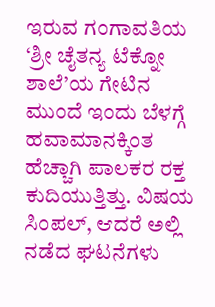ಇರುವ ಗಂಗಾವತಿಯ ‘ಶ್ರೀ ಚೈತನ್ಯ ಟೆಕ್ನೋ ಶಾಲೆ’ಯ ಗೇಟಿನ ಮುಂದೆ ಇಂದು ಬೆಳಗ್ಗೆ ಹವಾಮಾನಕ್ಕಿಂತ ಹೆಚ್ಚಾಗಿ ಪಾಲಕರ ರಕ್ತ ಕುದಿಯುತ್ತಿತ್ತು. ವಿಷಯ ಸಿಂಪಲ್, ಆದರೆ ಅಲ್ಲಿ ನಡೆದ ಘಟನೆಗಳು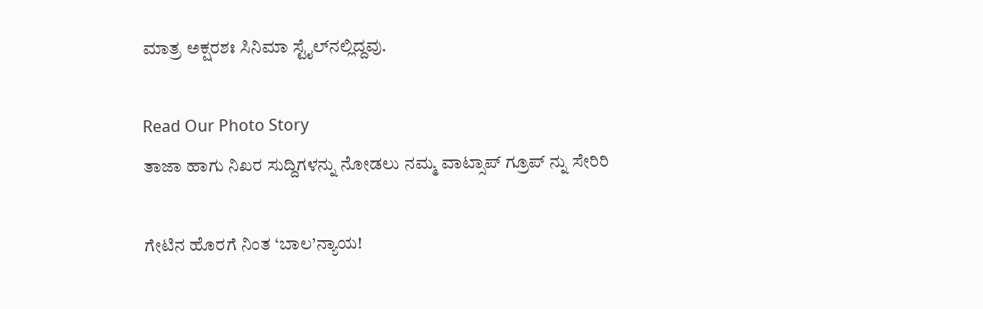ಮಾತ್ರ ಅಕ್ಷರಶಃ ಸಿನಿಮಾ ಸ್ಟೈಲ್‌ನಲ್ಲಿದ್ದವು.

Read Our Photo Story
ತಾಜಾ ಹಾಗು ನಿಖರ ಸುದ್ದಿಗಳನ್ನು ನೋಡಲು ನಮ್ಮ ವಾಟ್ಸಾಪ್ ಗ್ರೂಪ್ ನ್ನು ಸೇರಿರಿ

ಗೇಟಿನ ಹೊರಗೆ ನಿಂತ ‘ಬಾಲ’ನ್ಯಾಯ!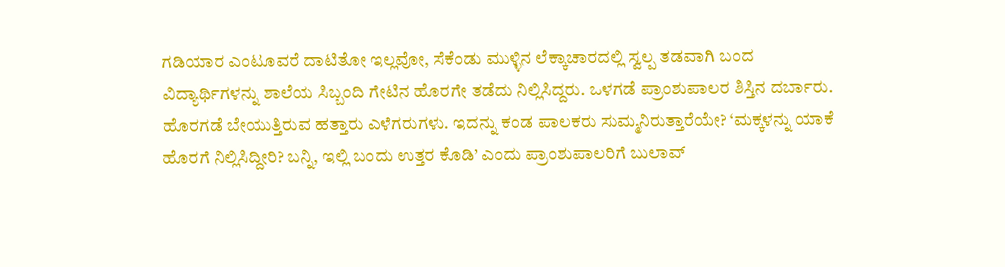ಗಡಿಯಾರ ಎಂಟೂವರೆ ದಾಟಿತೋ ಇಲ್ಲವೋ, ಸೆಕೆಂಡು ಮುಳ್ಳಿನ ಲೆಕ್ಕಾಚಾರದಲ್ಲಿ ಸ್ವಲ್ಪ ತಡವಾಗಿ ಬಂದ ವಿದ್ಯಾರ್ಥಿಗಳನ್ನು ಶಾಲೆಯ ಸಿಬ್ಬಂದಿ ಗೇಟಿನ ಹೊರಗೇ ತಡೆದು ನಿಲ್ಲಿಸಿದ್ದರು. ಒಳಗಡೆ ಪ್ರಾಂಶುಪಾಲರ ಶಿಸ್ತಿನ ದರ್ಬಾರು. ಹೊರಗಡೆ ಬೇಯುತ್ತಿರುವ ಹತ್ತಾರು ಎಳೆಗರುಗಳು. ಇದನ್ನು ಕಂಡ ಪಾಲಕರು ಸುಮ್ಮನಿರುತ್ತಾರೆಯೇ? ‘ಮಕ್ಕಳನ್ನು ಯಾಕೆ ಹೊರಗೆ ನಿಲ್ಲಿಸಿದ್ದೀರಿ? ಬನ್ನಿ, ಇಲ್ಲಿ ಬಂದು ಉತ್ತರ ಕೊಡಿ’ ಎಂದು ಪ್ರಾಂಶುಪಾಲರಿಗೆ ಬುಲಾವ್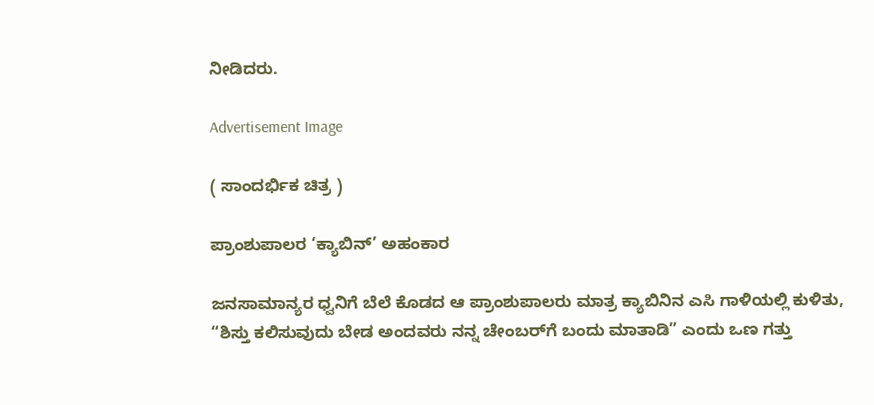ನೀಡಿದರು.

Advertisement Image

( ಸಾಂದರ್ಭಿಕ ಚಿತ್ರ )

ಪ್ರಾಂಶುಪಾಲರ ‘ಕ್ಯಾಬಿನ್’ ಅಹಂಕಾರ

ಜನಸಾಮಾನ್ಯರ ಧ್ವನಿಗೆ ಬೆಲೆ ಕೊಡದ ಆ ಪ್ರಾಂಶುಪಾಲರು ಮಾತ್ರ ಕ್ಯಾಬಿನಿನ ಎಸಿ ಗಾಳಿಯಲ್ಲಿ ಕುಳಿತು, “ಶಿಸ್ತು ಕಲಿಸುವುದು ಬೇಡ ಅಂದವರು ನನ್ನ ಚೇಂಬರ್‌ಗೆ ಬಂದು ಮಾತಾಡಿ” ಎಂದು ಒಣ ಗತ್ತು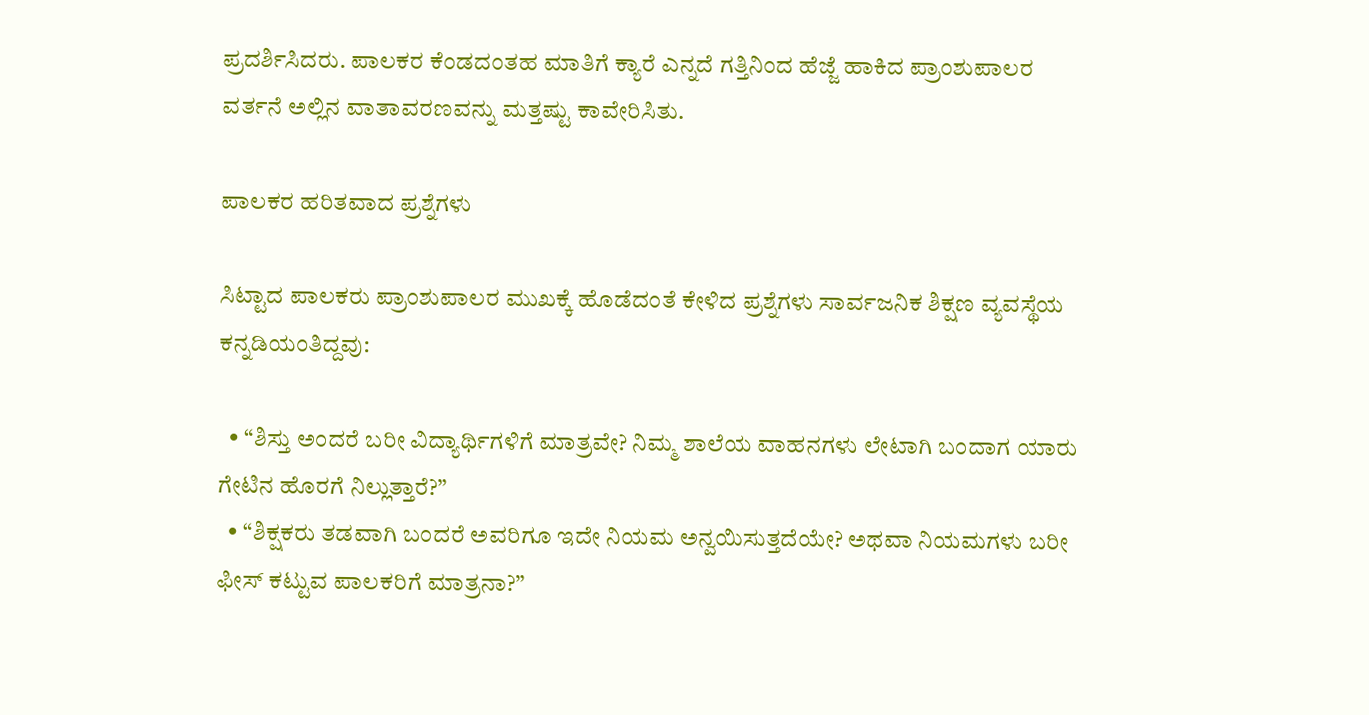ಪ್ರದರ್ಶಿಸಿದರು. ಪಾಲಕರ ಕೆಂಡದಂತಹ ಮಾತಿಗೆ ಕ್ಯಾರೆ ಎನ್ನದೆ ಗತ್ತಿನಿಂದ ಹೆಜ್ಜೆ ಹಾಕಿದ ಪ್ರಾಂಶುಪಾಲರ ವರ್ತನೆ ಅಲ್ಲಿನ ವಾತಾವರಣವನ್ನು ಮತ್ತಷ್ಟು ಕಾವೇರಿಸಿತು.

ಪಾಲಕರ ಹರಿತವಾದ ಪ್ರಶ್ನೆಗಳು

ಸಿಟ್ಟಾದ ಪಾಲಕರು ಪ್ರಾಂಶುಪಾಲರ ಮುಖಕ್ಕೆ ಹೊಡೆದಂತೆ ಕೇಳಿದ ಪ್ರಶ್ನೆಗಳು ಸಾರ್ವಜನಿಕ ಶಿಕ್ಷಣ ವ್ಯವಸ್ಥೆಯ ಕನ್ನಡಿಯಂತಿದ್ದವು:

  • “ಶಿಸ್ತು ಅಂದರೆ ಬರೀ ವಿದ್ಯಾರ್ಥಿಗಳಿಗೆ ಮಾತ್ರವೇ? ನಿಮ್ಮ ಶಾಲೆಯ ವಾಹನಗಳು ಲೇಟಾಗಿ ಬಂದಾಗ ಯಾರು ಗೇಟಿನ ಹೊರಗೆ ನಿಲ್ಲುತ್ತಾರೆ?”
  • “ಶಿಕ್ಷಕರು ತಡವಾಗಿ ಬಂದರೆ ಅವರಿಗೂ ಇದೇ ನಿಯಮ ಅನ್ವಯಿಸುತ್ತದೆಯೇ? ಅಥವಾ ನಿಯಮಗಳು ಬರೀ ಫೀಸ್ ಕಟ್ಟುವ ಪಾಲಕರಿಗೆ ಮಾತ್ರನಾ?”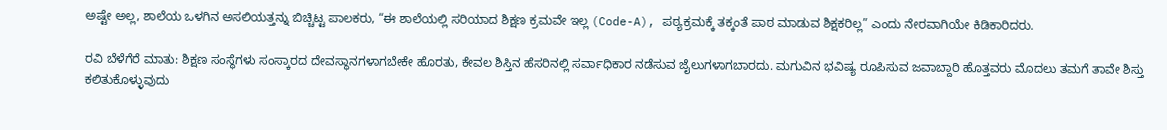ಅಷ್ಟೇ ಅಲ್ಲ, ಶಾಲೆಯ ಒಳಗಿನ ಅಸಲಿಯತ್ತನ್ನು ಬಿಚ್ಚಿಟ್ಟ ಪಾಲಕರು, “ಈ ಶಾಲೆಯಲ್ಲಿ ಸರಿಯಾದ ಶಿಕ್ಷಣ ಕ್ರಮವೇ ಇಲ್ಲ (Code-A), ಪಠ್ಯಕ್ರಮಕ್ಕೆ ತಕ್ಕಂತೆ ಪಾಠ ಮಾಡುವ ಶಿಕ್ಷಕರಿಲ್ಲ” ಎಂದು ನೇರವಾಗಿಯೇ ಕಿಡಿಕಾರಿದರು.

ರವಿ ಬೆಳೆಗೆರೆ ಮಾತು: ಶಿಕ್ಷಣ ಸಂಸ್ಥೆಗಳು ಸಂಸ್ಕಾರದ ದೇವಸ್ಥಾನಗಳಾಗಬೇಕೇ ಹೊರತು, ಕೇವಲ ಶಿಸ್ತಿನ ಹೆಸರಿನಲ್ಲಿ ಸರ್ವಾಧಿಕಾರ ನಡೆಸುವ ಜೈಲುಗಳಾಗಬಾರದು. ಮಗುವಿನ ಭವಿಷ್ಯ ರೂಪಿಸುವ ಜವಾಬ್ದಾರಿ ಹೊತ್ತವರು ಮೊದಲು ತಮಗೆ ತಾವೇ ಶಿಸ್ತು ಕಲಿತುಕೊಳ್ಳುವುದು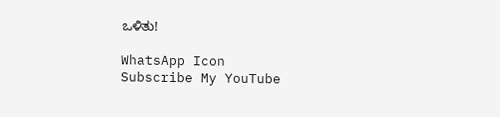ಒಳಿತು!

WhatsApp Icon
Subscribe My YouTube